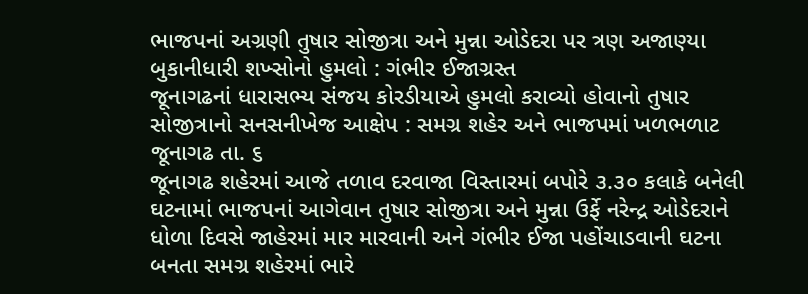ભાજપનાં અગ્રણી તુષાર સોજીત્રા અને મુન્ના ઓડેદરા પર ત્રણ અજાણ્યા બુકાનીધારી શખ્સોનો હુમલો : ગંભીર ઈજાગ્રસ્ત
જૂનાગઢનાં ધારાસભ્ય સંજય કોરડીયાએ હુમલો કરાવ્યો હોવાનો તુષાર સોજીત્રાનો સનસનીખેજ આક્ષેપ : સમગ્ર શહેર અને ભાજપમાં ખળભળાટ
જૂનાગઢ તા. ૬
જૂનાગઢ શહેરમાં આજે તળાવ દરવાજા વિસ્તારમાં બપોરે ૩.૩૦ કલાકે બનેલી ઘટનામાં ભાજપનાં આગેવાન તુષાર સોજીત્રા અને મુન્ના ઉર્ફે નરેન્દ્ર ઓડેદરાને ધોળા દિવસે જાહેરમાં માર મારવાની અને ગંભીર ઈજા પહોંચાડવાની ઘટના બનતા સમગ્ર શહેરમાં ભારે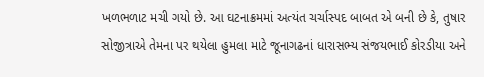ખળભળાટ મચી ગયો છે. આ ઘટનાક્રમમાં અત્યંત ચર્ચાસ્પદ બાબત એ બની છે કે, તુષાર સોજીત્રાએ તેમના પર થયેલા હુમલા માટે જૂનાગઢનાં ધારાસભ્ય સંજયભાઈ કોરડીયા અને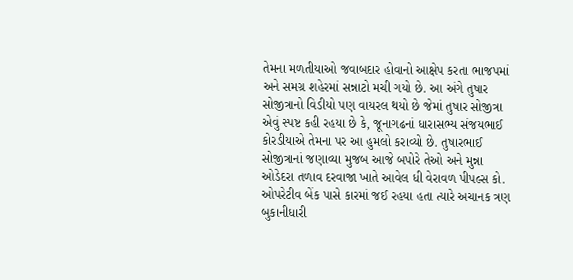તેમના મળતીયાઓ જવાબદાર હોવાનો આક્ષેપ કરતા ભાજપમાં અને સમગ્ર શહેરમાં સન્નાટો મચી ગયો છે. આ અંગે તુષાર સોજીત્રાનો વિડીયો પણ વાયરલ થયો છે જેમાં તુષાર સોજીત્રા એવું સ્પષ્ટ કહી રહયા છે કે, જૂનાગઢનાં ધારાસભ્ય સંજયભાઈ કોરડીયાએ તેમના પર આ હુમલો કરાવ્યો છે. તુષારભાઈ સોજીત્રાનાં જણાવ્યા મુજબ આજે બપોરે તેઓ અને મુન્ના ઓડેદરા તળાવ દરવાજા ખાતે આવેલ ધી વેરાવળ પીપલ્સ કો. ઓપરેટીવ બેંક પાસે કારમાં જઈ રહયા હતા ત્યારે અચાનક ત્રણ બુકાનીધારી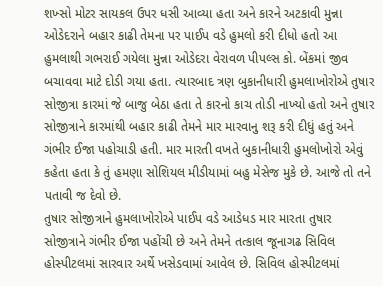શખ્સો મોટર સાયકલ ઉપર ધસી આવ્યા હતા અને કારને અટકાવી મુન્ના ઓડેદરાને બહાર કાઢી તેમના પર પાઈપ વડે હુમલો કરી દીધો હતો આ હુમલાથી ગભરાઈ ગયેલા મુન્ના ઓડેદરા વેરાવળ પીપલ્સ કો. બેંકમાં જીવ બચાવવા માટે દોડી ગયા હતા. ત્યારબાદ ત્રણ બુકાનીધારી હુમલાખોરોએ તુષાર સોજીત્રા કારમાં જે બાજુ બેઠા હતા તે કારનો કાચ તોડી નાખ્યો હતો અને તુષાર સોજીત્રાને કારમાંથી બહાર કાઢી તેમને માર મારવાનુ શરૂ કરી દીધું હતું અને ગંભીર ઈજા પહોચાડી હતી. માર મારતી વખતે બુકાનીધારી હુમલોખોરો એવું કહેતા હતા કે તું હમણા સોશિયલ મીડીયામાં બહુ મેસેજ મુકે છે. આજે તો તને પતાવી જ દેવો છે.
તુષાર સોજીત્રાને હુમલાખોરોએ પાઈપ વડે આડેધડ માર મારતા તુષાર સોજીત્રાને ગંભીર ઈજા પહોંચી છે અને તેમને તત્કાલ જૂનાગઢ સિવિલ હોસ્પીટલમાં સારવાર અર્થે ખસેડવામાં આવેલ છે. સિવિલ હોસ્પીટલમાં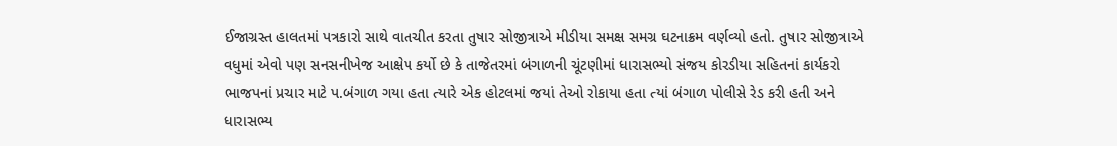ઈજાગ્રસ્ત હાલતમાં પત્રકારો સાથે વાતચીત કરતા તુષાર સોજીત્રાએ મીડીયા સમક્ષ સમગ્ર ઘટનાક્રમ વર્ણવ્યો હતો. તુષાર સોજીત્રાએ વધુમાં એવો પણ સનસનીખેજ આક્ષેપ કર્યો છે કે તાજેતરમાં બંગાળની ચૂંટણીમાં ધારાસભ્યો સંજય કોરડીયા સહિતનાં કાર્યકરો ભાજપનાં પ્રચાર માટે પ.બંગાળ ગયા હતા ત્યારે એક હોટલમાં જયાં તેઓ રોકાયા હતા ત્યાં બંગાળ પોલીસે રેડ કરી હતી અને ધારાસભ્ય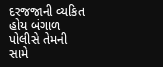દરજજાની વ્યકિત હોય બંગાળ પોલીસે તેમની સામે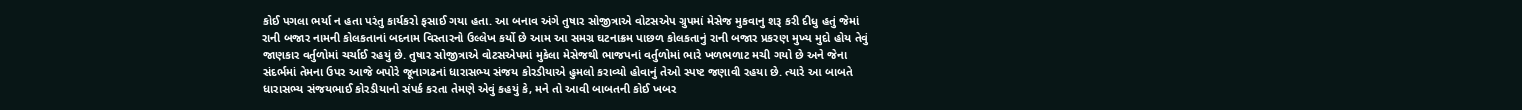કોઈ પગલા ભર્યા ન હતા પરંતુ કાર્યકરો ફસાઈ ગયા હતા. આ બનાવ અંગે તુષાર સોજીત્રાએ વોટસએપ ગ્રુપમાં મેસેજ મુકવાનુ શરૂ કરી દીધુ હતું જેમાં રાની બજાર નામની કોલકતાનાં બદનામ વિસ્તારનો ઉલ્લેખ કર્યો છે આમ આ સમગ્ર ઘટનાક્રમ પાછળ કોલકતાનું રાની બજાર પ્રકરણ મુખ્ય મુદો હોય તેવું જાણકાર વર્તુળોમાં ચર્ચાઈ રહયું છે. તુષાર સોજીત્રાએ વોટસએપમાં મુકેલા મેસેજથી ભાજપનાં વર્તુળોમાં ભારે ખળભળાટ મચી ગયો છે અને જેના સંદર્ભમાં તેમના ઉપર આજે બપોરે જૂનાગઢનાં ધારાસભ્ય સંજય કોરડીયાએ હુમલો કરાવ્યો હોવાનું તેઓ સ્પષ્ટ જણાવી રહયા છે. ત્યારે આ બાબતે ધારાસભ્ય સંજયભાઈ કોરડીયાનો સંપર્ક કરતા તેમણે એવું કહયું કે, મને તો આવી બાબતની કોઈ ખબર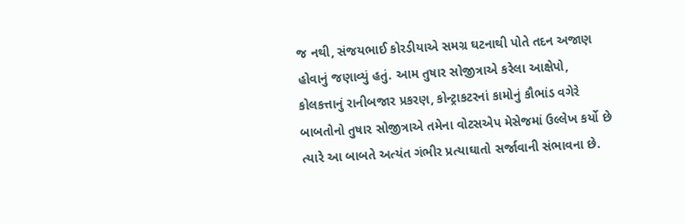જ નથી, સંજયભાઈ કોરડીયાએ સમગ્ર ઘટનાથી પોતે તદન અજાણ હોવાનું જણાવ્યું હતું. આમ તુષાર સોજીત્રાએ કરેલા આક્ષેપો, કોલકત્તાનું રાનીબજાર પ્રકરણ, કોન્ટ્રાકટરનાં કામોનું કૌભાંડ વગેરે બાબતોનો તુષાર સોજીત્રાએ તમેના વોટસએપ મેસેજમાં ઉલ્લેખ કર્યો છે ત્યારે આ બાબતે અત્યંત ગંભીર પ્રત્યાઘાતો સર્જાવાની સંભાવના છે.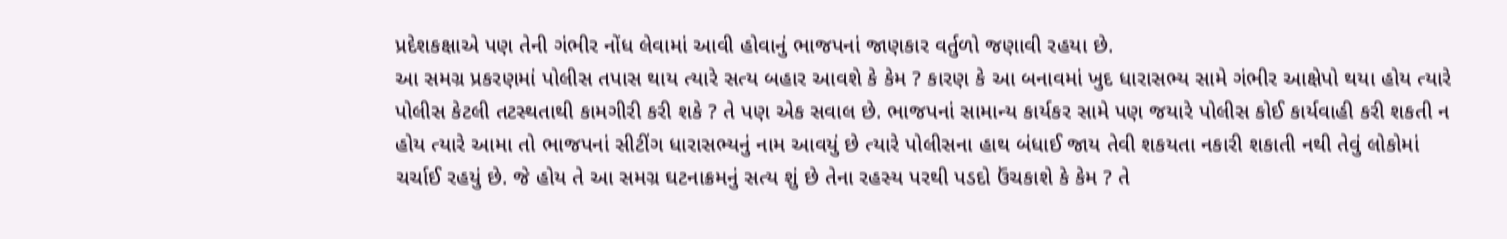પ્રદેશકક્ષાએ પણ તેની ગંભીર નોંધ લેવામાં આવી હોવાનું ભાજપનાં જાણકાર વર્તુળો જણાવી રહયા છે.
આ સમગ્ર પ્રકરણમાં પોલીસ તપાસ થાય ત્યારે સત્ય બહાર આવશે કે કેમ ? કારણ કે આ બનાવમાં ખુદ ધારાસભ્ય સામે ગંભીર આક્ષેપો થયા હોય ત્યારે પોલીસ કેટલી તટસ્થતાથી કામગીરી કરી શકે ? તે પણ એક સવાલ છે. ભાજપનાં સામાન્ય કાર્યકર સામે પણ જયારે પોલીસ કોઈ કાર્યવાહી કરી શકતી ન હોય ત્યારે આમા તો ભાજપનાં સીટીંગ ધારાસભ્યનું નામ આવયું છે ત્યારે પોલીસના હાથ બંધાઈ જાય તેવી શકયતા નકારી શકાતી નથી તેવું લોકોમાં ચર્ચાઈ રહયું છે. જે હોય તે આ સમગ્ર ઘટનાક્રમનું સત્ય શું છે તેના રહસ્ય પરથી પડદો ઉંચકાશે કે કેમ ? તે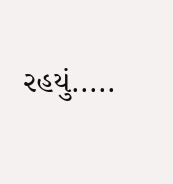રહયું.....